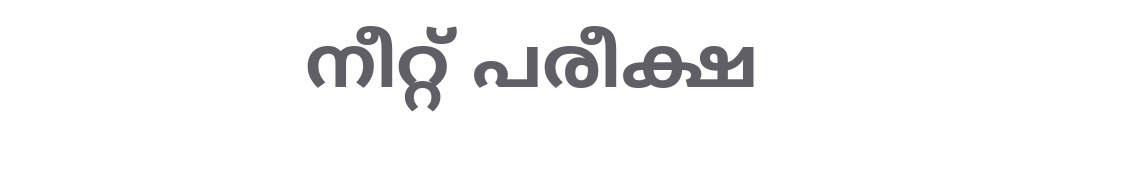നീറ്റ് പരീക്ഷ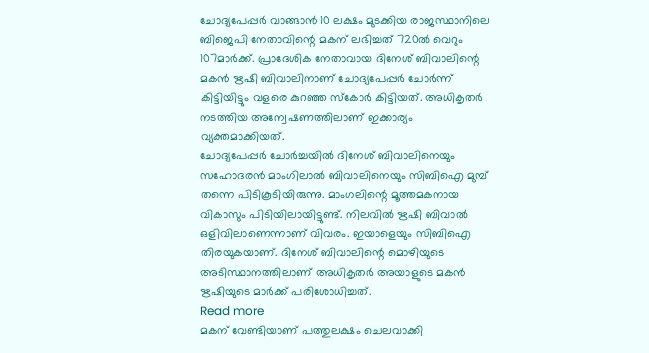ചോദ്യപേപ്പർ വാങ്ങാൻ 10 ലക്ഷം മുടക്കിയ രാജസ്ഥാനിലെ ബിജെപി നേതാവിന്റെ മകന് ലഭിച്ചത് 720ൽ വെറും 107മാർക്ക്. പ്രാദേശിക നേതാവായ ദിനേശ് ബിവാലിന്റെ മകൻ ഋഷി ബിവാലിനാണ് ചോദ്യപേപ്പർ ചോർന്ന് കിട്ടിയിട്ടും വളരെ കുറഞ്ഞ സ്കോർ കിട്ടിയത്. അധികൃതർ നടത്തിയ അന്വേഷണത്തിലാണ് ഇക്കാര്യം വ്യക്തമാക്കിയത്.
ചോദ്യപേപ്പർ ചോർച്ചയിൽ ദിനേശ് ബിവാലിനെയും സഹോദരൻ മാംഗിലാൽ ബിവാലിനെയും സിബിഐ മുമ്പ് തന്നെ പിടികൂടിയിരുന്നു. മാംഗലിന്റെ മൂത്തമകനായ വികാസും പിടിയിലായിട്ടുണ്ട്. നിലവിൽ ഋഷി ബിവാൽ ഒളിവിലാണെന്നാണ് വിവരം. ഇയാളെയും സിബിഐ തിരയുകയാണ്. ദിനേശ് ബിവാലിന്റെ മൊഴിയുടെ അടിസ്ഥാനത്തിലാണ് അധികൃതർ അയാളുടെ മകൻ ഋഷിയുടെ മാർക്ക് പരിശോധിച്ചത്.
Read more
മകന് വേണ്ടിയാണ് പത്തുലക്ഷം ചെലവാക്കി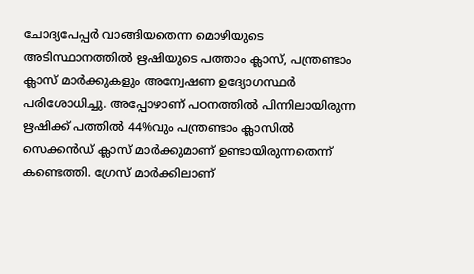ചോദ്യപേപ്പർ വാങ്ങിയതെന്ന മൊഴിയുടെ അടിസ്ഥാനത്തിൽ ഋഷിയുടെ പത്താം ക്ലാസ്, പന്ത്രണ്ടാം ക്ലാസ് മാർക്കുകളും അന്വേഷണ ഉദ്യോഗസ്ഥർ പരിശോധിച്ചു. അപ്പോഴാണ് പഠനത്തിൽ പിന്നിലായിരുന്ന ഋഷിക്ക് പത്തിൽ 44%വും പന്ത്രണ്ടാം ക്ലാസിൽ സെക്കൻഡ് ക്ലാസ് മാർക്കുമാണ് ഉണ്ടായിരുന്നതെന്ന് കണ്ടെത്തി. ഗ്രേസ് മാർക്കിലാണ്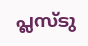പ്ലസ്ടു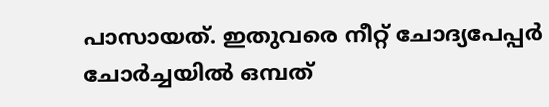പാസായത്. ഇതുവരെ നീറ്റ് ചോദ്യപേപ്പർ ചോർച്ചയിൽ ഒമ്പത്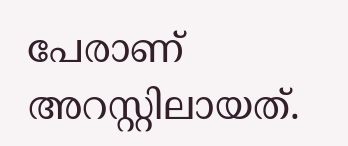പേരാണ് അറസ്റ്റിലായത്.